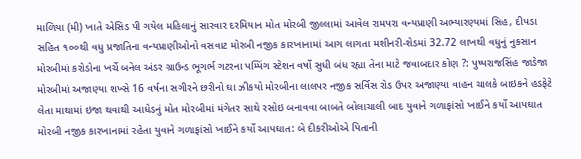માળિયા (મી) ખાતે એસિડ પી ગયેલ મહિલાનું સારવાર દરમિયાન મોત મોરબી જીલ્લામાં આવેલ રામપરા વન્યપ્રાણી અભ્યારણ્યમાં સિહ, દીપડા સહિત ૧૦૦થી વધુ પ્રજાતિના વન્યપ્રાણીઓનો વસવાટ મોરબી નજીક કારખાનામાં આગ લાગતા મશીનરી-શેડમાં 32.72 લાખથી વધુનું નુકસાન મોરબીમાં કરોડોના ખર્ચે બનેલ અંડર ગ્રાઉન્ડ ભૂગર્ભ ગટરના પમ્પિંગ સ્ટેશન વર્ષો સુધી બંધ રહ્યા તેના માટે જવાબદાર કોણ ?: પુષ્પરાજસિંહ જાડેજા મોરબીમાં અજાણ્યા શખ્સે 16 વર્ષના સગીરને છરીનો ઘા ઝીકયો મોરબીના લાલપર નજીક સર્વિસ રોડ ઉપર અજાણ્યા વાહન ચાલકે બાઇકને હડફેટે લેતા માથામાં ઇજા થવાથી આધેડનું મોત મોરબીમાં મંગેતર સાથે રસોઇ બનાવવા બાબતે બોલાચાલી બાદ યુવાને ગળાફાંસો ખાઈને કર્યો આપઘાત મોરબી નજીક કારખાનામાં રહેતા યુવાને ગળાફાંસો ખાઈને કર્યો આપઘાત: બે દીકરીઓએ પિતાની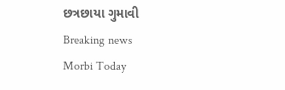છત્રછાયા ગુમાવી
Breaking news
Morbi Today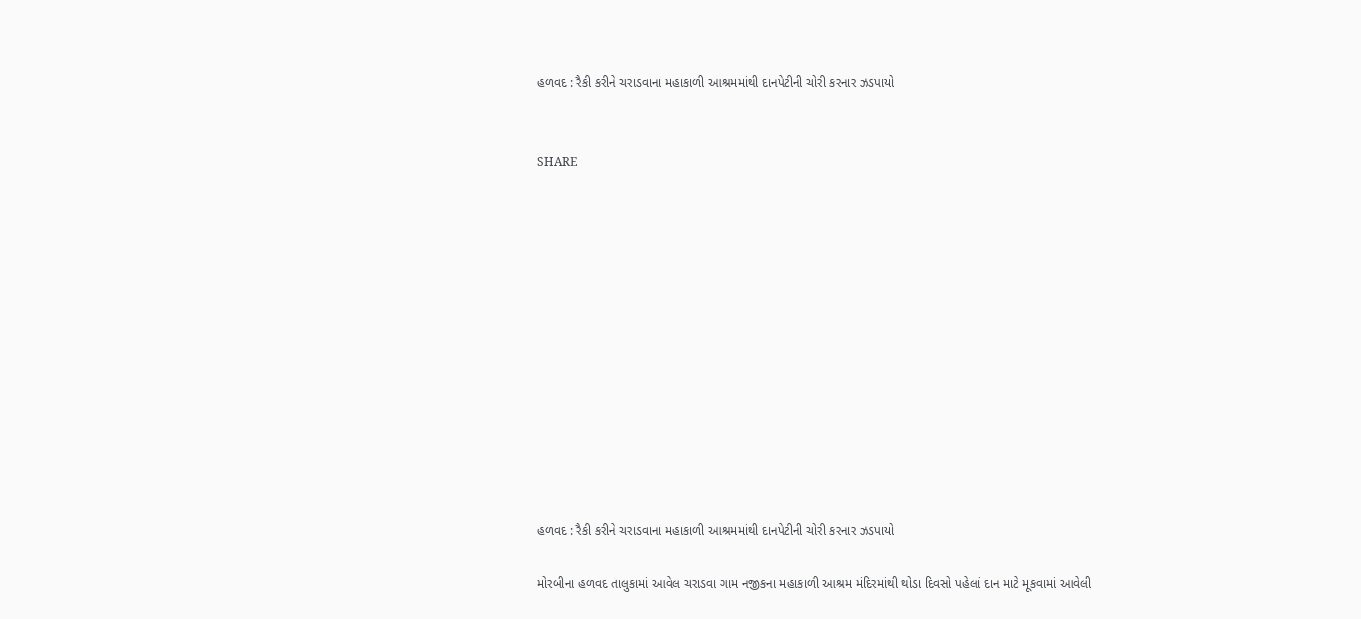હળવદ : રૈકી કરીને ચરાડવાના મહાકાળી આશ્રમમાંથી દાનપેટીની ચોરી કરનાર ઝડપાયો


SHARE













હળવદ : રૈકી કરીને ચરાડવાના મહાકાળી આશ્રમમાંથી દાનપેટીની ચોરી કરનાર ઝડપાયો

મોરબીના હળવદ તાલુકામાં આવેલ ચરાડવા ગામ નજીકના મહાકાળી આશ્રમ મંદિરમાંથી થોડા દિવસો પહેલાં દાન માટે મૂકવામાં આવેલી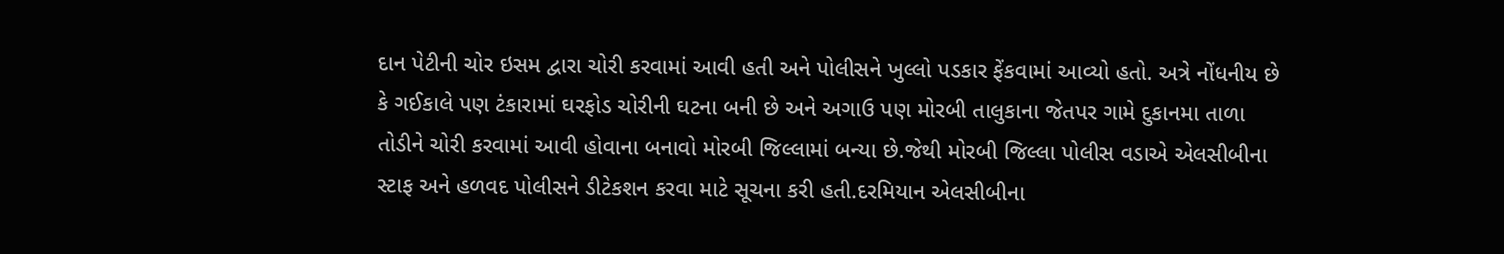દાન પેટીની ચોર ઇસમ દ્વારા ચોરી કરવામાં આવી હતી અને પોલીસને ખુલ્લો પડકાર ફેંકવામાં આવ્યો હતો. અત્રે નોંધનીય છે કે ગઈકાલે પણ ટંકારામાં ઘરફોડ ચોરીની ઘટના બની છે અને અગાઉ પણ મોરબી તાલુકાના જેતપર ગામે દુકાનમા તાળા તોડીને ચોરી કરવામાં આવી હોવાના બનાવો મોરબી જિલ્લામાં બન્યા છે.જેથી મોરબી જિલ્લા પોલીસ વડાએ એલસીબીના સ્ટાફ અને હળવદ પોલીસને ડીટેકશન કરવા માટે સૂચના કરી હતી.દરમિયાન એલસીબીના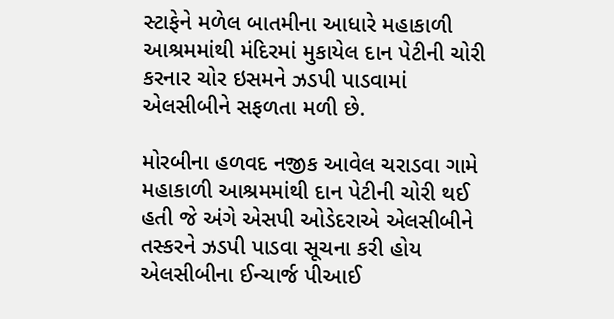સ્ટાફેને મળેલ બાતમીના આધારે મહાકાળી આશ્રમમાંથી મંદિરમાં મુકાયેલ દાન પેટીની ચોરી કરનાર ચોર ઇસમને ઝડપી પાડવામાં એલસીબીને સફળતા મળી છે.

મોરબીના હળવદ નજીક આવેલ ચરાડવા ગામે મહાકાળી આશ્રમમાંથી દાન પેટીની ચોરી થઈ હતી જે અંગે એસપી ઓડેદરાએ એલસીબીને તસ્કરને ઝડપી પાડવા સૂચના કરી હોય એલસીબીના ઈન્ચાર્જ પીઆઈ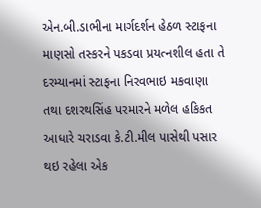એન.બી.ડાભીના માર્ગદર્શન હેઠળ સ્ટાફના માણસો તસ્કરને પકડવા પ્રયત્નશીલ હતા તે દરમ્યાનમાં સ્ટાફના નિરવભાઇ મકવાણા તથા દશરથસિંહ પરમારને મળેલ હકિકત આધારે ચરાડવા કે.ટી.મીલ પાસેથી પસાર થઇ રહેલા એક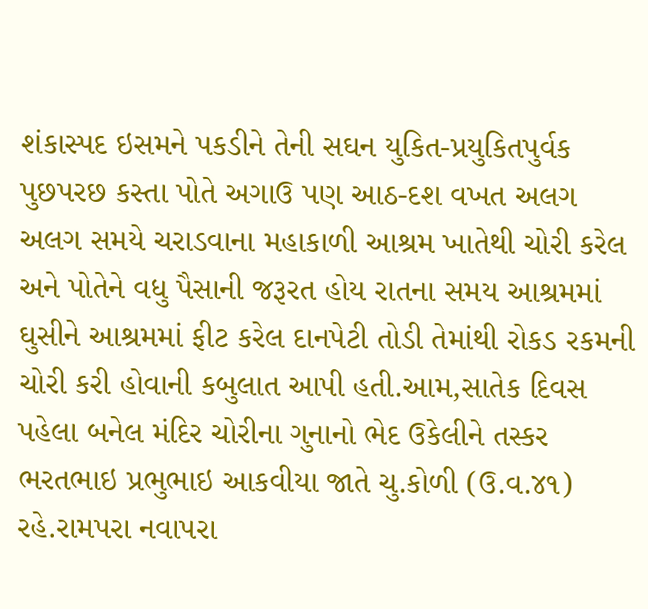શંકાસ્પદ ઇસમને પકડીને તેની સઘન યુકિત-પ્રયુકિતપુર્વક પુછપરછ કસ્તા પોતે અગાઉ પણ આઠ-દશ વખત અલગ અલગ સમયે ચરાડવાના મહાકાળી આશ્રમ ખાતેથી ચોરી કરેલ અને પોતેને વધુ પૈસાની જરૂરત હોય રાતના સમય આશ્રમમાં ઘુસીને આશ્રમમાં ફીટ કરેલ દાનપેટી તોડી તેમાંથી રોકડ રકમની ચોરી કરી હોવાની કબુલાત આપી હતી.આમ,સાતેક દિવસ પહેલા બનેલ મંદિર ચોરીના ગુનાનો ભેદ ઉકેલીને તસ્કર ભરતભાઇ પ્રભુભાઇ આકવીયા જાતે ચુ.કોળી (ઉ.વ.૪૧) રહે.રામપરા નવાપરા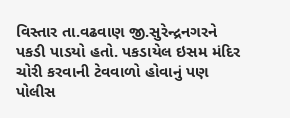વિસ્તાર તા.વઢવાણ જી.સુરેન્દ્રનગરને પકડી પાડયો હતો. પકડાયેલ ઇસમ મંદિર ચોરી કરવાની ટેવવાળો હોવાનું પણ પોલીસ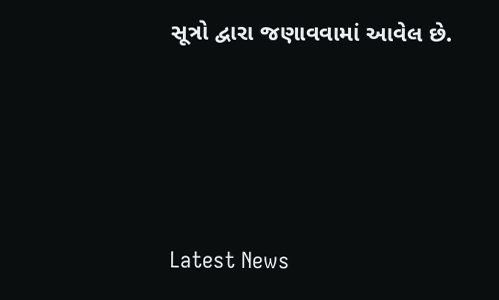સૂત્રો દ્વારા જણાવવામાં આવેલ છે.






Latest News